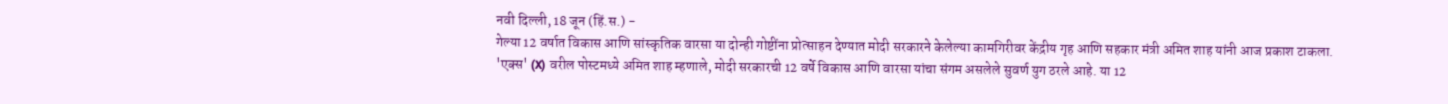नवी दिल्ली, 18 जून (हिं.स.) -
गेल्या 12 वर्षात विकास आणि सांस्कृतिक वारसा या दोन्ही गोष्टींना प्रोत्साहन देण्यात मोदी सरकारने केलेल्या कामगिरीवर केंद्रीय गृह आणि सहकार मंत्री अमित शाह यांनी आज प्रकाश टाकला.
'एक्स' (X) वरील पोस्टमध्ये अमित शाह म्हणाले, मोदी सरकारची 12 वर्षे विकास आणि वारसा यांचा संगम असलेले सुवर्ण युग ठरले आहे. या 12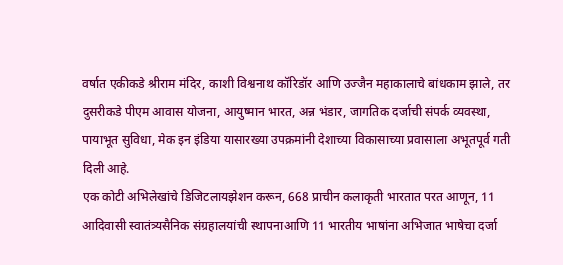वर्षात एकीकडे श्रीराम मंदिर, काशी विश्वनाथ कॉरिडॉर आणि उज्जैन महाकालाचे बांधकाम झाले, तर दुसरीकडे पीएम आवास योजना, आयुष्मान भारत, अन्न भंडार, जागतिक दर्जाची संपर्क व्यवस्था, पायाभूत सुविधा, मेक इन इंडिया यासारख्या उपक्रमांनी देशाच्या विकासाच्या प्रवासाला अभूतपूर्व गती दिली आहे.
एक कोटी अभिलेखांचे डिजिटलायझेशन करून, 668 प्राचीन कलाकृती भारतात परत आणून, 11 आदिवासी स्वातंत्र्यसैनिक संग्रहालयांची स्थापनाआणि 11 भारतीय भाषांना अभिजात भाषेचा दर्जा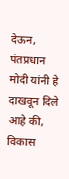देऊन, पंतप्रधान मोदी यांनी हे दाखवून दिले आहे की, विकास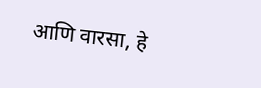आणि वारसा, हे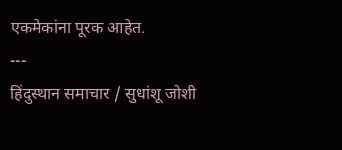एकमेकांना पूरक आहेत.
---
हिंदुस्थान समाचार / सुधांशू जोशी